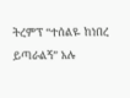ትረምፕ “ተሰልዬ ከነበረ ይጣራልኝ” አሉ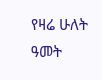የዛሬ ሁለት ዓመት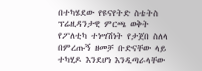በተካሄደው የዩናየትድ ስቴትስ ፕሬዚዳንታዊ ምርጫ ወቅት የፖለቲካ ተነሣሽነት የታጀበ ስለላ በምረጡኝ ዘመቻ ቡድናቸው ላይ ተካሂዶ እንደሆነ እንዲጣራላቸው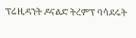ፕሬዚዳንት ዶናልድ ትረምፕ ባሳደሩት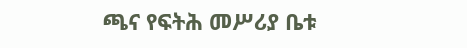ጫና የፍትሕ መሥሪያ ቤቱ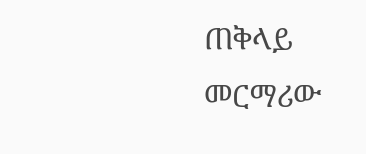ጠቅላይ መርማሪው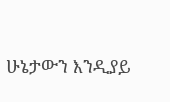ሁኔታውን እንዲያይ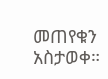መጠየቁን አስታወቀ።